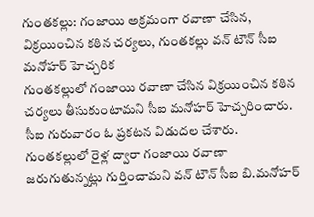గుంతకల్లు: గంజాయి అక్రమంగా రవాణా చేసిన, విక్రయించిన కఠిన చర్యలు, గుంతకల్లు వన్ టౌన్ సీఐ మనోహర్ హెచ్చరిక
గుంతకల్లులో గంజాయి రవాణా చేసిన విక్రయించిన కఠిన చర్యలు తీసుకుంటామని సీఐ మనోహర్ హెచ్చరించారు. సీఐ గురువారం ఓ ప్రకటన విడుదల చేశారు. గుంతకల్లులో రైళ్ల ద్వారా గంజాయి రవాణా జరుగుతున్నట్లు గుర్తించామని వన్ టౌన్ సీఐ బి.మనోహర్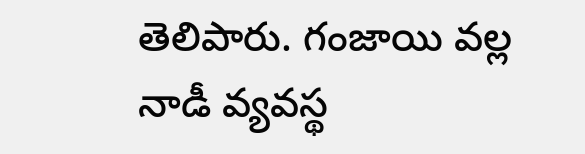తెలిపారు. గంజాయి వల్ల నాడీ వ్యవస్థ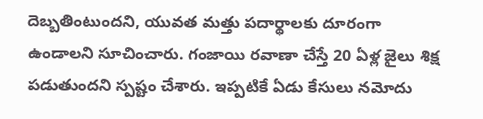దెబ్బతింటుందని, యువత మత్తు పదార్థాలకు దూరంగా ఉండాలని సూచించారు. గంజాయి రవాణా చేస్తే 20 ఏళ్ల జైలు శిక్ష పడుతుందని స్పష్టం చేశారు. ఇప్పటికే ఏడు కేసులు నమోదు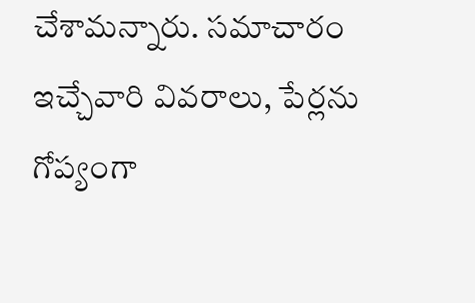చేశామన్నారు. సమాచారం ఇచ్చేవారి వివరాలు, పేర్లను గోప్యంగా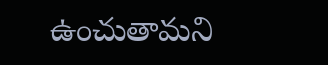ఉంచుతామని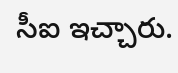సీఐ ఇచ్చారు.